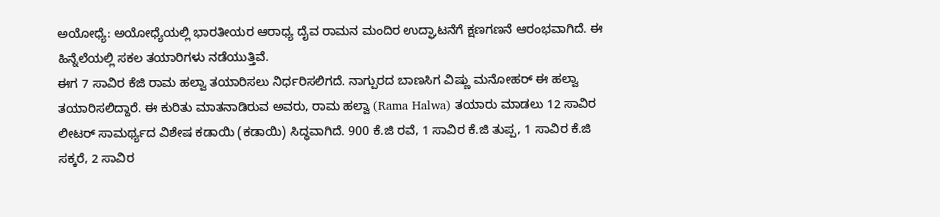ಅಯೋಧ್ಯೆ: ಅಯೋಧ್ಯೆಯಲ್ಲಿ ಭಾರತೀಯರ ಆರಾಧ್ಯ ದೈವ ರಾಮನ ಮಂದಿರ ಉದ್ಘಾಟನೆಗೆ ಕ್ಷಣಗಣನೆ ಆರಂಭವಾಗಿದೆ. ಈ ಹಿನ್ನೆಲೆಯಲ್ಲಿ ಸಕಲ ತಯಾರಿಗಳು ನಡೆಯುತ್ತಿವೆ.
ಈಗ 7 ಸಾವಿರ ಕೆಜಿ ರಾಮ ಹಲ್ವಾ ತಯಾರಿಸಲು ನಿರ್ಧರಿಸಲಿಗದೆ. ನಾಗ್ಪುರದ ಬಾಣಸಿಗ ವಿಷ್ಣು ಮನೋಹರ್ ಈ ಹಲ್ವಾ ತಯಾರಿಸಲಿದ್ದಾರೆ. ಈ ಕುರಿತು ಮಾತನಾಡಿರುವ ಅವರು, ರಾಮ ಹಲ್ವಾ (Rama Halwa) ತಯಾರು ಮಾಡಲು 12 ಸಾವಿರ ಲೀಟರ್ ಸಾಮರ್ಥ್ಯದ ವಿಶೇಷ ಕಡಾಯಿ (ಕಡಾಯಿ) ಸಿದ್ಧವಾಗಿದೆ. 900 ಕೆ.ಜಿ ರವೆ, 1 ಸಾವಿರ ಕೆ.ಜಿ ತುಪ್ಪ, 1 ಸಾವಿರ ಕೆ.ಜಿ ಸಕ್ಕರೆ, 2 ಸಾವಿರ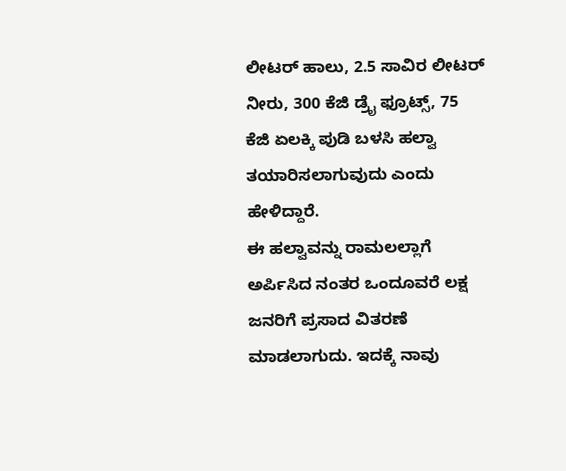ಲೀಟರ್ ಹಾಲು, 2.5 ಸಾವಿರ ಲೀಟರ್ ನೀರು, 300 ಕೆಜಿ ಡ್ರೈ ಫ್ರೂಟ್ಸ್, 75 ಕೆಜಿ ಏಲಕ್ಕಿ ಪುಡಿ ಬಳಸಿ ಹಲ್ವಾ ತಯಾರಿಸಲಾಗುವುದು ಎಂದು ಹೇಳಿದ್ದಾರೆ.
ಈ ಹಲ್ವಾವನ್ನು ರಾಮಲಲ್ಲಾಗೆ ಅರ್ಪಿಸಿದ ನಂತರ ಒಂದೂವರೆ ಲಕ್ಷ ಜನರಿಗೆ ಪ್ರಸಾದ ವಿತರಣೆ ಮಾಡಲಾಗುದು. ಇದಕ್ಕೆ ನಾವು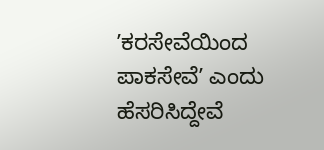ʼಕರಸೇವೆಯಿಂದ ಪಾಕಸೇವೆʼ ಎಂದು ಹೆಸರಿಸಿದ್ದೇವೆ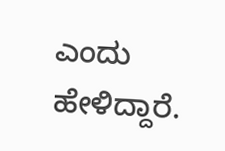ಎಂದು ಹೇಳಿದ್ದಾರೆ.